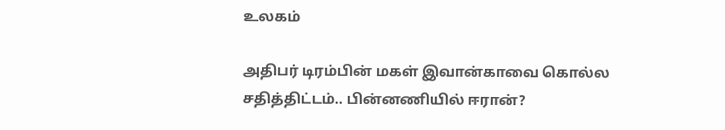உலகம்

அதிபர் டிரம்பின் மகள் இவான்காவை கொல்ல சதித்திட்டம்.. பின்னணியில் ஈரான்?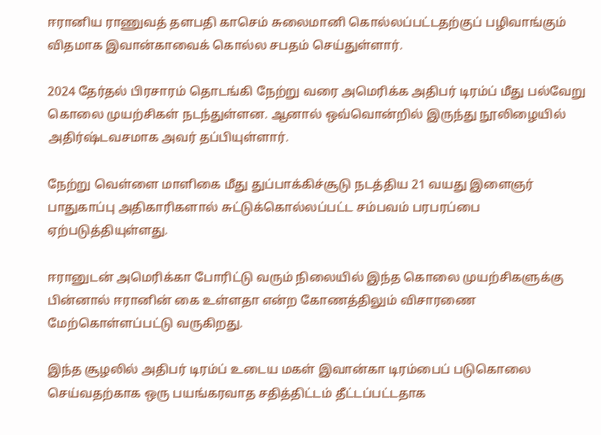ஈரானிய ராணுவத் தளபதி காசெம் சுலைமானி கொல்லப்பட்டதற்குப் பழிவாங்கும் விதமாக இவான்காவைக் கொல்ல சபதம் செய்துள்ளார்.

2024 தேர்தல் பிரசாரம் தொடங்கி நேற்று வரை அமெரிக்க அதிபர் டிரம்ப் மீது பல்வேறு கொலை முயற்சிகள் நடந்துள்ளன. ஆனால் ஒவ்வொன்றில் இருந்து நூலிழையில் அதிர்ஷ்டவசமாக அவர் தப்பியுள்ளார்.

நேற்று வெள்ளை மாளிகை மீது துப்பாக்கிச்சூடு நடத்திய 21 வயது இளைஞர் பாதுகாப்பு அதிகாரிகளால் சுட்டுக்கொல்லப்பட்ட சம்பவம் பரபரப்பை ஏற்படுத்தியுள்ளது.

ஈரானுடன் அமெரிக்கா போரிட்டு வரும் நிலையில் இந்த கொலை முயற்சிகளுக்கு பின்னால் ஈரானின் கை உள்ளதா என்ற கோணத்திலும் விசாரணை மேற்கொள்ளப்பட்டு வருகிறது.

இந்த சூழலில் அதிபர் டிரம்ப் உடைய மகள் இவான்கா டிரம்பைப் படுகொலை செய்வதற்காக ஒரு பயங்கரவாத சதித்திட்டம் தீட்டப்பட்டதாக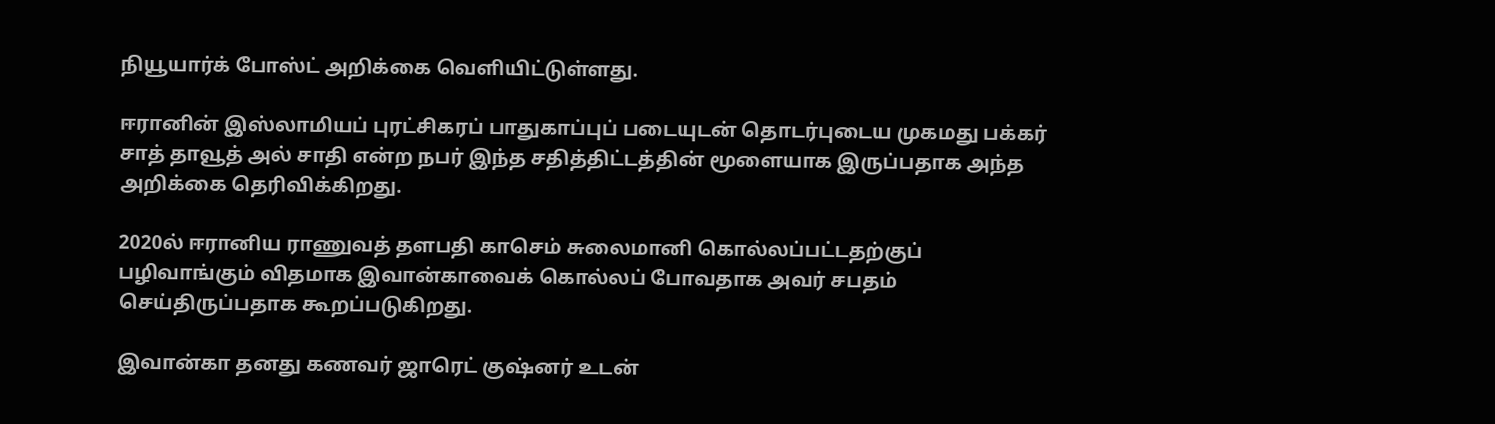நியூயார்க் போஸ்ட் அறிக்கை வெளியிட்டுள்ளது.

ஈரானின் இஸ்லாமியப் புரட்சிகரப் பாதுகாப்புப் படையுடன் தொடர்புடைய முகமது பக்கர் சாத் தாவூத் அல் சாதி என்ற நபர் இந்த சதித்திட்டத்தின் மூளையாக இருப்பதாக அந்த அறிக்கை தெரிவிக்கிறது.

2020ல் ஈரானிய ராணுவத் தளபதி காசெம் சுலைமானி கொல்லப்பட்டதற்குப் பழிவாங்கும் விதமாக இவான்காவைக் கொல்லப் போவதாக அவர் சபதம் செய்திருப்பதாக கூறப்படுகிறது.

இவான்கா தனது கணவர் ஜாரெட் குஷ்னர் உடன்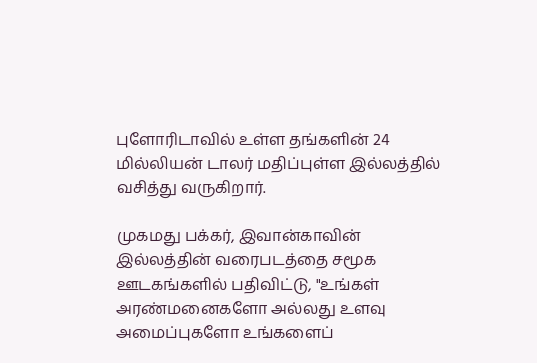புளோரிடாவில் உள்ள தங்களின் 24 மில்லியன் டாலர் மதிப்புள்ள இல்லத்தில் வசித்து வருகிறார்.

முகமது பக்கர், இவான்காவின் இல்லத்தின் வரைபடத்தை சமூக ஊடகங்களில் பதிவிட்டு, "உங்கள் அரண்மனைகளோ அல்லது உளவு அமைப்புகளோ உங்களைப்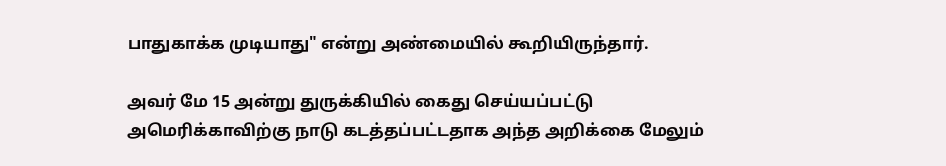பாதுகாக்க முடியாது" என்று அண்மையில் கூறியிருந்தார்.

அவர் மே 15 அன்று துருக்கியில் கைது செய்யப்பட்டு அமெரிக்காவிற்கு நாடு கடத்தப்பட்டதாக அந்த அறிக்கை மேலும்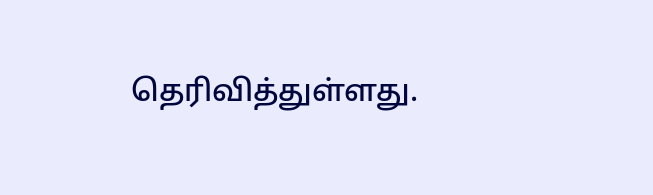தெரிவித்துள்ளது.